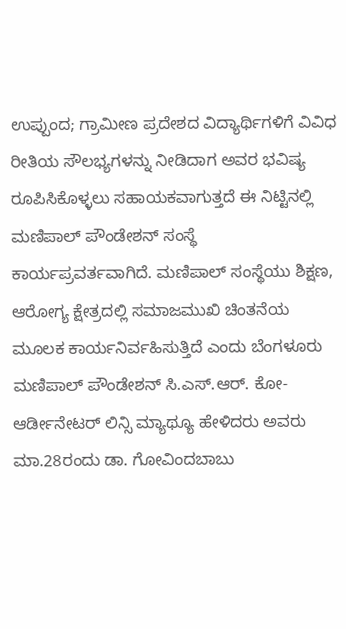ಉಪ್ಪುಂದ; ಗ್ರಾಮೀಣ ಪ್ರದೇಶದ ವಿದ್ಯಾರ್ಥಿಗಳಿಗೆ ವಿವಿಧ ರೀತಿಯ ಸೌಲಭ್ಯಗಳನ್ನು ನೀಡಿದಾಗ ಅವರ ಭವಿಷ್ಯ ರೂಪಿಸಿಕೊಳ್ಳಲು ಸಹಾಯಕವಾಗುತ್ತದೆ ಈ ನಿಟ್ಟಿನಲ್ಲಿ ಮಣಿಪಾಲ್ ಪೌಂಡೇಶನ್ ಸಂಸ್ಥೆ ಕಾರ್ಯಪ್ರವರ್ತವಾಗಿದೆ. ಮಣಿಪಾಲ್ ಸಂಸ್ಥೆಯು ಶಿಕ್ಷಣ, ಆರೋಗ್ಯ ಕ್ಷೇತ್ರದಲ್ಲಿ ಸಮಾಜಮುಖಿ ಚಿಂತನೆಯ ಮೂಲಕ ಕಾರ್ಯನಿರ್ವಹಿಸುತ್ತಿದೆ ಎಂದು ಬೆಂಗಳೂರು ಮಣಿಪಾಲ್ ಪೌಂಡೇಶನ್ ಸಿ.ಎಸ್.ಆರ್. ಕೋ- ಆರ್ಡೀನೇಟರ್ ಲಿನ್ಸಿ ಮ್ಯಾಥ್ಯೂ ಹೇಳಿದರು ಅವರು ಮಾ.28ರಂದು ಡಾ. ಗೋವಿಂದಬಾಬು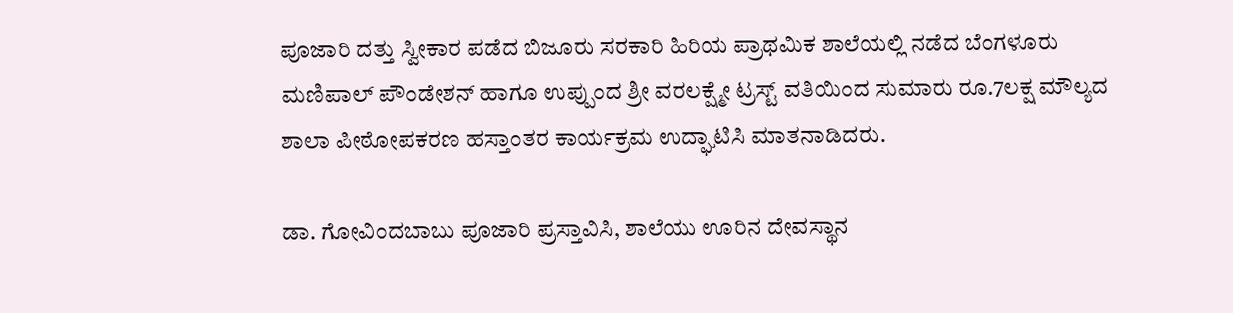ಪೂಜಾರಿ ದತ್ತು ಸ್ವೀಕಾರ ಪಡೆದ ಬಿಜೂರು ಸರಕಾರಿ ಹಿರಿಯ ಪ್ರಾಥಮಿಕ ಶಾಲೆಯಲ್ಲಿ ನಡೆದ ಬೆಂಗಳೂರು ಮಣಿಪಾಲ್ ಪೌಂಡೇಶನ್ ಹಾಗೂ ಉಪ್ಪುಂದ ಶ್ರೀ ವರಲಕ್ಷ್ಮೇ ಟ್ರಸ್ಟ್ ವತಿಯಿಂದ ಸುಮಾರು ರೂ.7ಲಕ್ಷ ಮೌಲ್ಯದ ಶಾಲಾ ಪೀಠೋಪಕರಣ ಹಸ್ತಾಂತರ ಕಾರ್ಯಕ್ರಮ ಉದ್ಘಾಟಿಸಿ ಮಾತನಾಡಿದರು.

ಡಾ. ಗೋವಿಂದಬಾಬು ಪೂಜಾರಿ ಪ್ರಸ್ತಾವಿಸಿ, ಶಾಲೆಯು ಊರಿನ ದೇವಸ್ಥಾನ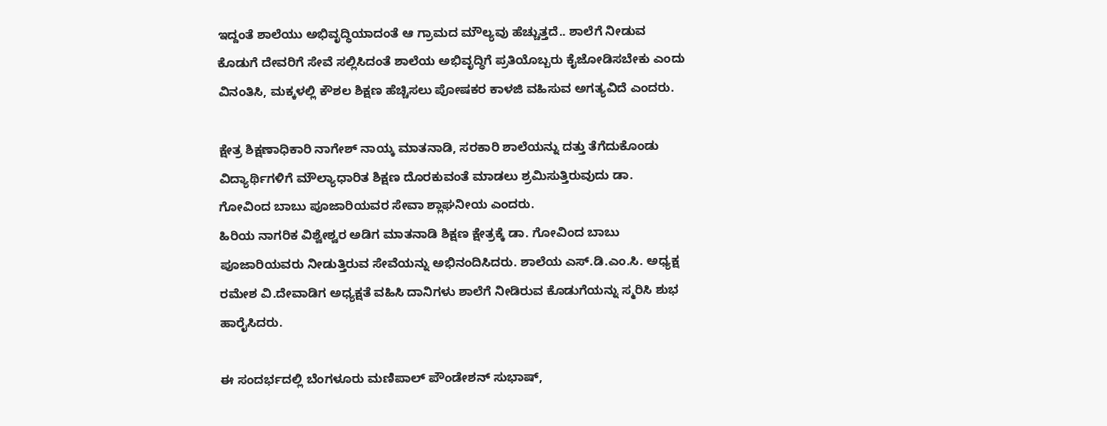ಇದ್ದಂತೆ ಶಾಲೆಯು ಅಭಿವೃದ್ಧಿಯಾದಂತೆ ಆ ಗ್ರಾಮದ ಮೌಲ್ಯವು ಹೆಚ್ಚುತ್ತದೆ.. ಶಾಲೆಗೆ ನೀಡುವ ಕೊಡುಗೆ ದೇವರಿಗೆ ಸೇವೆ ಸಲ್ಲಿಸಿದಂತೆ ಶಾಲೆಯ ಅಭಿವೃದ್ಧಿಗೆ ಪ್ರತಿಯೊಬ್ಬರು ಕೈಜೋಡಿಸಬೇಕು ಎಂದು ವಿನಂತಿಸಿ, ಮಕ್ಕಳಲ್ಲಿ ಕೌಶಲ ಶಿಕ್ಷಣ ಹೆಚ್ಚಿಸಲು ಪೋಷಕರ ಕಾಳಜಿ ವಹಿಸುವ ಅಗತ್ಯವಿದೆ ಎಂದರು.

ಕ್ಷೇತ್ರ ಶಿಕ್ಷಣಾಧಿಕಾರಿ ನಾಗೇಶ್ ನಾಯ್ಕ ಮಾತನಾಡಿ, ಸರಕಾರಿ ಶಾಲೆಯನ್ನು ದತ್ತು ತೆಗೆದುಕೊಂಡು ವಿದ್ಯಾರ್ಥಿಗಳಿಗೆ ಮೌಲ್ಯಾಧಾರಿತ ಶಿಕ್ಷಣ ದೊರಕುವಂತೆ ಮಾಡಲು ಶ್ರಮಿಸುತ್ತಿರುವುದು ಡಾ. ಗೋವಿಂದ ಬಾಬು ಪೂಜಾರಿಯವರ ಸೇವಾ ಶ್ಲಾಘನೀಯ ಎಂದರು.
ಹಿರಿಯ ನಾಗರಿಕ ವಿಶ್ವೇಶ್ವರ ಅಡಿಗ ಮಾತನಾಡಿ ಶಿಕ್ಷಣ ಕ್ಷೇತ್ರಕ್ಕೆ ಡಾ. ಗೋವಿಂದ ಬಾಬು ಪೂಜಾರಿಯವರು ನೀಡುತ್ತಿರುವ ಸೇವೆಯನ್ನು ಅಭಿನಂದಿಸಿದರು. ಶಾಲೆಯ ಎಸ್.ಡಿ.ಎಂ.ಸಿ. ಅಧ್ಯಕ್ಷ ರಮೇಶ ವಿ.ದೇವಾಡಿಗ ಅಧ್ಯಕ್ಷತೆ ವಹಿಸಿ ದಾನಿಗಳು ಶಾಲೆಗೆ ನೀಡಿರುವ ಕೊಡುಗೆಯನ್ನು ಸ್ಮರಿಸಿ ಶುಭ ಹಾರೈಸಿದರು.

ಈ ಸಂದರ್ಭದಲ್ಲಿ ಬೆಂಗಳೂರು ಮಣಿಪಾಲ್ ಪೌಂಡೇಶನ್ ಸುಭಾಷ್,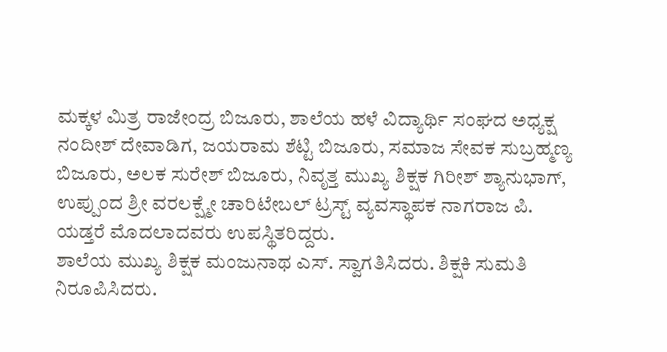ಮಕ್ಕಳ ಮಿತ್ರ ರಾಜೇಂದ್ರ ಬಿಜೂರು, ಶಾಲೆಯ ಹಳೆ ವಿದ್ಯಾರ್ಥಿ ಸಂಘದ ಅಧ್ಯಕ್ಷ ನಂದೀಶ್ ದೇವಾಡಿಗ, ಜಯರಾಮ ಶೆಟ್ಟಿ ಬಿಜೂರು, ಸಮಾಜ ಸೇವಕ ಸುಬ್ರಹ್ಮಣ್ಯ ಬಿಜೂರು, ಅಲಕ ಸುರೇಶ್ ಬಿಜೂರು, ನಿವೃತ್ತ ಮುಖ್ಯ ಶಿಕ್ಷಕ ಗಿರೀಶ್ ಶ್ಯಾನುಭಾಗ್, ಉಪ್ಪುಂದ ಶ್ರೀ ವರಲಕ್ಷ್ಮೇ ಚಾರಿಟೇಬಲ್ ಟ್ರಸ್ಟ್ ವ್ಯವಸ್ಥಾಪಕ ನಾಗರಾಜ ಪಿ. ಯಡ್ತರೆ ಮೊದಲಾದವರು ಉಪಸ್ಥಿತರಿದ್ದರು.
ಶಾಲೆಯ ಮುಖ್ಯ ಶಿಕ್ಷಕ ಮಂಜುನಾಥ ಎಸ್. ಸ್ವಾಗತಿಸಿದರು. ಶಿಕ್ಷಕಿ ಸುಮತಿ ನಿರೂಪಿಸಿದರು.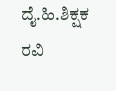ದೈ.ಹಿ.ಶಿಕ್ಷಕ ರವಿ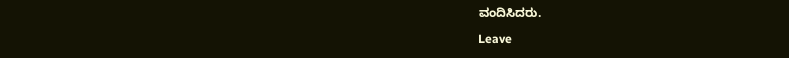ವಂದಿಸಿದರು.

Leave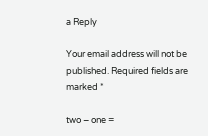a Reply

Your email address will not be published. Required fields are marked *

two − one =